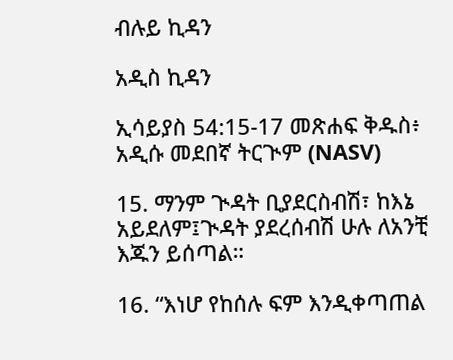ብሉይ ኪዳን

አዲስ ኪዳን

ኢሳይያስ 54:15-17 መጽሐፍ ቅዱስ፥ አዲሱ መደበኛ ትርጒም (NASV)

15. ማንም ጒዳት ቢያደርስብሽ፣ ከእኔ አይደለም፤ጒዳት ያደረሰብሽ ሁሉ ለአንቺ እጁን ይሰጣል።

16. “እነሆ የከሰሉ ፍም እንዲቀጣጠል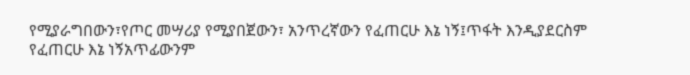የሚያራግበውን፣የጦር መሣሪያ የሚያበጀውን፣ አንጥረኛውን የፈጠርሁ እኔ ነኝ፤ጥፋት እንዲያደርስም የፈጠርሁ እኔ ነኝአጥፊውንም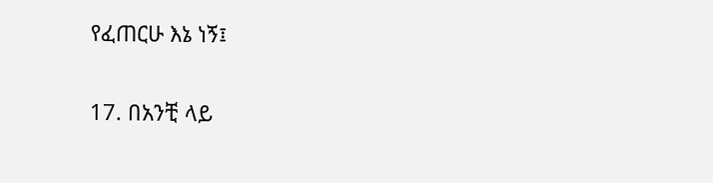የፈጠርሁ እኔ ነኝ፤

17. በአንቺ ላይ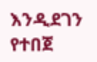እንዲደገን የተበጀ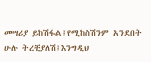መሣሪያ ይከሽፋል፤የሚከስሽንም አንደበት ሁሉ ትረቺያለሽ፤እንግዲህ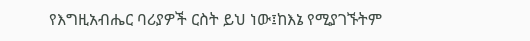የእግዚአብሔር ባሪያዎች ርስት ይህ ነው፤ከእኔ የሚያገኙትም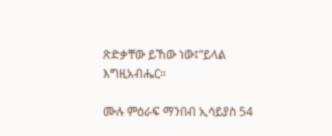ጽድቃቸው ይኸው ነው፤”ይላል እግዚአብሔር።

ሙሉ ምዕራፍ ማንበብ ኢሳይያስ 54